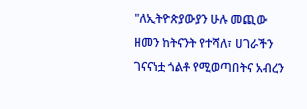"ለኢትዮጵያውያን ሁሉ መጪው ዘመን ከትናንት የተሻለ፣ ሀገራችን ገናናነቷ ጎልቶ የሚወጣበትና አብረን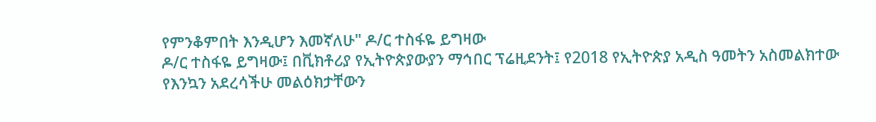የምንቆምበት እንዲሆን እመኛለሁ" ዶ/ር ተስፋዬ ይግዛው
ዶ/ር ተስፋዬ ይግዛው፤ በቪክቶሪያ የኢትዮጵያውያን ማኅበር ፕሬዚደንት፤ የ2018 የኢትዮጵያ አዲስ ዓመትን አስመልክተው የእንኳን አደረሳችሁ መልዕክታቸውን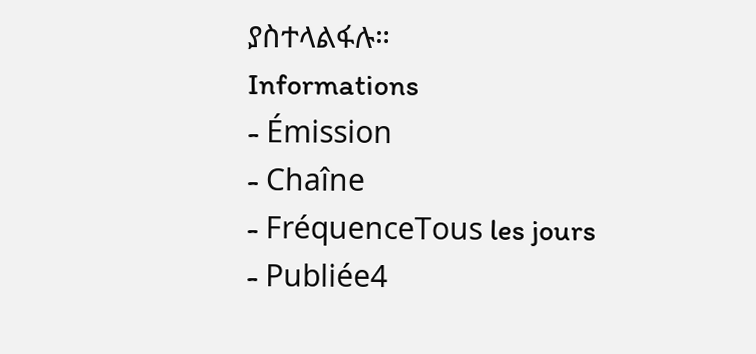ያስተላልፋሉ።
Informations
- Émission
- Chaîne
- FréquenceTous les jours
- Publiée4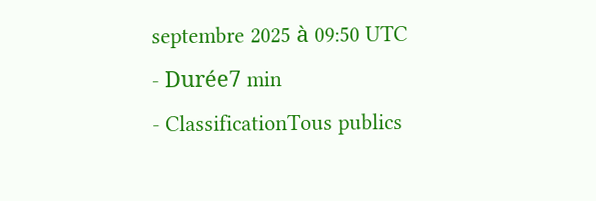septembre 2025 à 09:50 UTC
- Durée7 min
- ClassificationTous publics